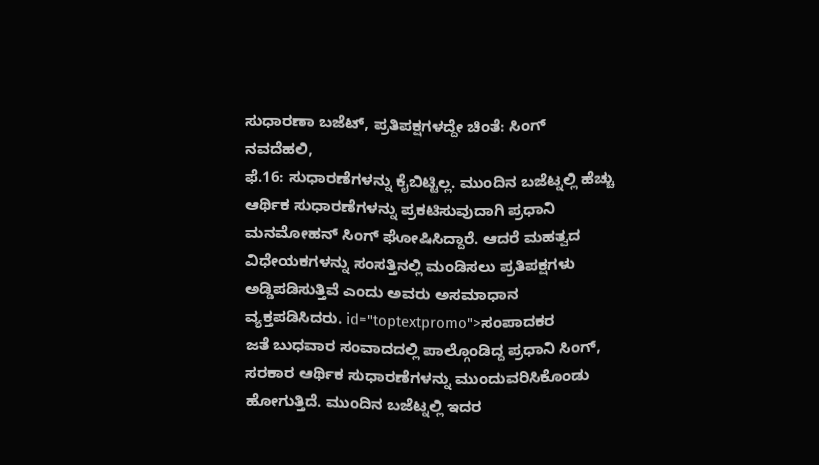ಸುಧಾರಣಾ ಬಜೆಟ್, ಪ್ರತಿಪಕ್ಷಗಳದ್ದೇ ಚಿಂತೆ: ಸಿಂಗ್
ನವದೆಹಲಿ,
ಫೆ.16: ಸುಧಾರಣೆಗಳನ್ನು ಕೈಬಿಟ್ಟಿಲ್ಲ. ಮುಂದಿನ ಬಜೆಟ್ನಲ್ಲಿ ಹೆಚ್ಚು ಆರ್ಥಿಕ ಸುಧಾರಣೆಗಳನ್ನು ಪ್ರಕಟಿಸುವುದಾಗಿ ಪ್ರಧಾನಿ ಮನಮೋಹನ್ ಸಿಂಗ್ ಘೋಷಿಸಿದ್ದಾರೆ. ಆದರೆ ಮಹತ್ವದ ವಿಧೇಯಕಗಳನ್ನು ಸಂಸತ್ತಿನಲ್ಲಿ ಮಂಡಿಸಲು ಪ್ರತಿಪಕ್ಷಗಳು ಅಡ್ಡಿಪಡಿಸುತ್ತಿವೆ ಎಂದು ಅವರು ಅಸಮಾಧಾನ ವ್ಯಕ್ತಪಡಿಸಿದರು. id="toptextpromo">ಸಂಪಾದಕರ
ಜತೆ ಬುಧವಾರ ಸಂವಾದದಲ್ಲಿ ಪಾಲ್ಗೊಂಡಿದ್ದ ಪ್ರಧಾನಿ ಸಿಂಗ್, ಸರಕಾರ ಆರ್ಥಿಕ ಸುಧಾರಣೆಗಳನ್ನು ಮುಂದುವರಿಸಿಕೊಂಡು ಹೋಗುತ್ತಿದೆ. ಮುಂದಿನ ಬಜೆಟ್ನಲ್ಲಿ ಇದರ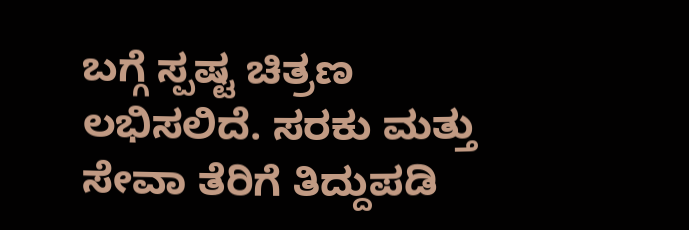ಬಗ್ಗೆ ಸ್ಪಷ್ಟ ಚಿತ್ರಣ ಲಭಿಸಲಿದೆ. ಸರಕು ಮತ್ತು ಸೇವಾ ತೆರಿಗೆ ತಿದ್ದುಪಡಿ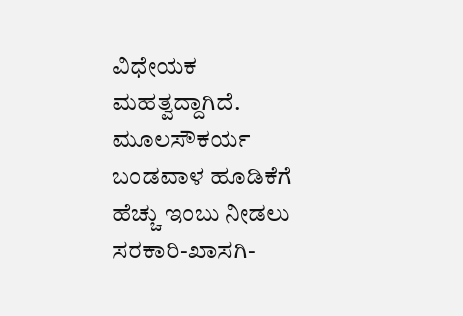ವಿಧೇಯಕ ಮಹತ್ವದ್ದಾಗಿದೆ. ಮೂಲಸೌಕರ್ಯ ಬಂಡವಾಳ ಹೂಡಿಕೆಗೆ ಹೆಚ್ಚು ಇಂಬು ನೀಡಲು ಸರಕಾರಿ-ಖಾಸಗಿ-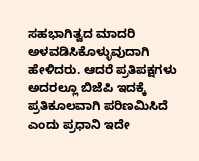ಸಹಭಾಗಿತ್ವದ ಮಾದರಿ ಅಳವಡಿಸಿಕೊಳ್ಳುವುದಾಗಿ ಹೇಳಿದರು. ಆದರೆ ಪ್ರತಿಪಕ್ಷಗಳು ಅದರಲ್ಲೂ ಬಿಜೆಪಿ ಇದಕ್ಕೆ ಪ್ರತಿಕೂಲವಾಗಿ ಪರಿಣಮಿಸಿದೆ ಎಂದು ಪ್ರಧಾನಿ ಇದೇ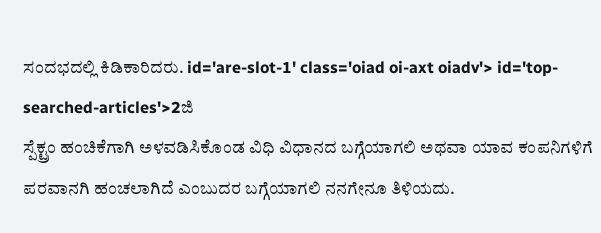ಸಂದಭದಲ್ಲಿ ಕಿಡಿಕಾರಿದರು. id='are-slot-1' class='oiad oi-axt oiadv'> id='top-searched-articles'>2ಜಿ
ಸ್ಪೆಕ್ಟ್ರಂ ಹಂಚಿಕೆಗಾಗಿ ಅಳವಡಿಸಿಕೊಂಡ ವಿಧಿ ವಿಧಾನದ ಬಗ್ಗೆಯಾಗಲಿ ಅಥವಾ ಯಾವ ಕಂಪನಿಗಳಿಗೆ ಪರವಾನಗಿ ಹಂಚಲಾಗಿದೆ ಎಂಬುದರ ಬಗ್ಗೆಯಾಗಲಿ ನನಗೇನೂ ತಿಳಿಯದು.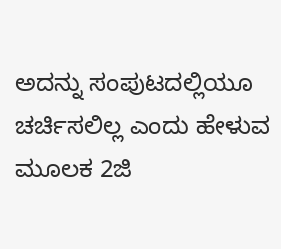ಅದನ್ನು ಸಂಪುಟದಲ್ಲಿಯೂ ಚರ್ಚಿಸಲಿಲ್ಲ ಎಂದು ಹೇಳುವ ಮೂಲಕ 2ಜಿ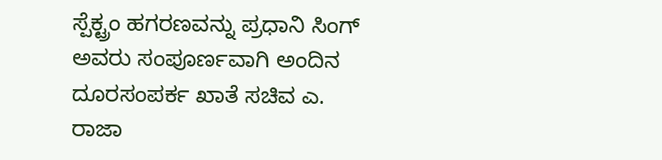ಸ್ಪೆಕ್ಟ್ರಂ ಹಗರಣವನ್ನು ಪ್ರಧಾನಿ ಸಿಂಗ್ ಅವರು ಸಂಪೂರ್ಣವಾಗಿ ಅಂದಿನ ದೂರಸಂಪರ್ಕ ಖಾತೆ ಸಚಿವ ಎ. ರಾಜಾ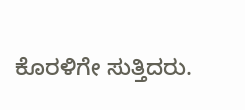ಕೊರಳಿಗೇ ಸುತ್ತಿದರು.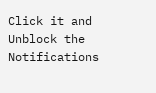Click it and Unblock the Notifications